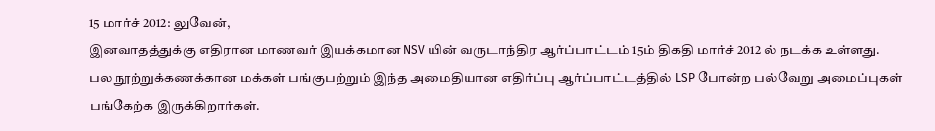15 மார்ச் 2012: லுவேன்,
இனவாதத்துக்கு எதிரான மாணவர் இயக்கமான NSV யின் வருடாந்திர ஆர்ப்பாட்டம் 15ம் திகதி மார்ச் 2012 ல் நடக்க உள்ளது.
பல நூற்றுக்கணக்கான மக்கள் பங்குபற்றும் இந்த அமைதியான எதிர்ப்பு ஆர்ப்பாட்டத்தில் LSP போன்ற பல்வேறு அமைப்புகள் பங்கேற்க இருக்கிறார்கள்.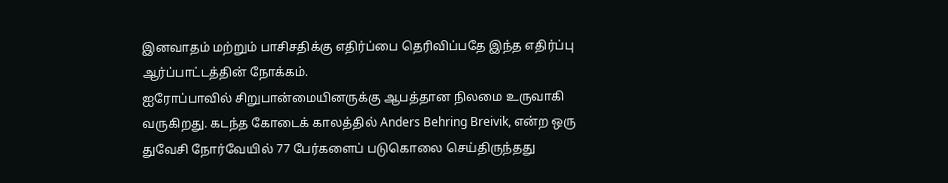இனவாதம் மற்றும் பாசிசதிக்கு எதிர்ப்பை தெரிவிப்பதே இந்த எதிர்ப்பு ஆர்ப்பாட்டத்தின் நோக்கம்.
ஐரோப்பாவில் சிறுபான்மையினருக்கு ஆபத்தான நிலமை உருவாகி வருகிறது. கடந்த கோடைக் காலத்தில் Anders Behring Breivik, என்ற ஒரு துவேசி நோர்வேயில் 77 பேர்களைப் படுகொலை செய்திருந்தது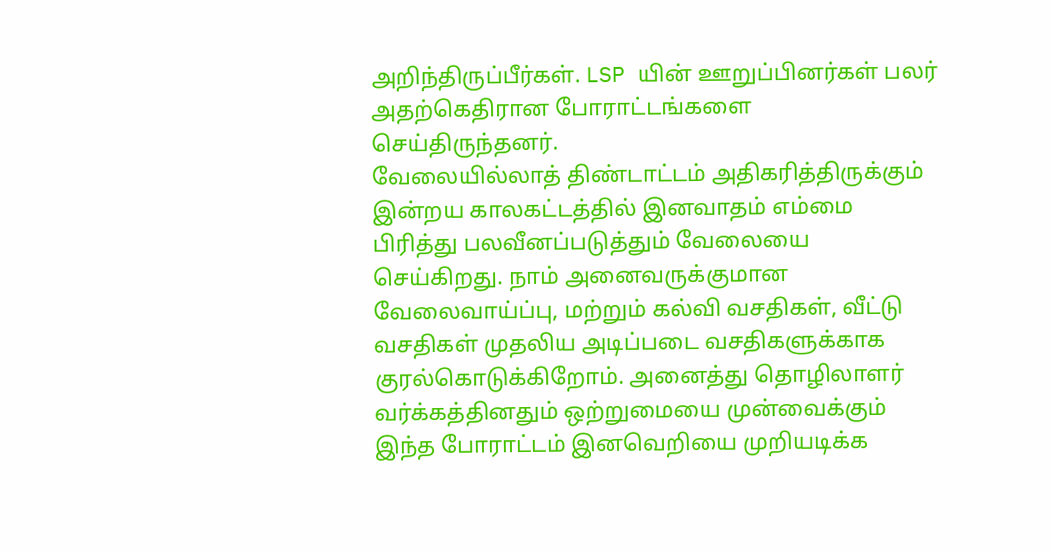அறிந்திருப்பீர்கள். LSP யின் ஊறுப்பினர்கள் பலர் அதற்கெதிரான போராட்டங்களை செய்திருந்தனர்.
வேலையில்லாத் திண்டாட்டம் அதிகரித்திருக்கும் இன்றய காலகட்டத்தில் இனவாதம் எம்மை பிரித்து பலவீனப்படுத்தும் வேலையை செய்கிறது. நாம் அனைவருக்குமான வேலைவாய்ப்பு, மற்றும் கல்வி வசதிகள், வீட்டு வசதிகள் முதலிய அடிப்படை வசதிகளுக்காக குரல்கொடுக்கிறோம். அனைத்து தொழிலாளர் வர்க்கத்தினதும் ஒற்றுமையை முன்வைக்கும் இந்த போராட்டம் இனவெறியை முறியடிக்க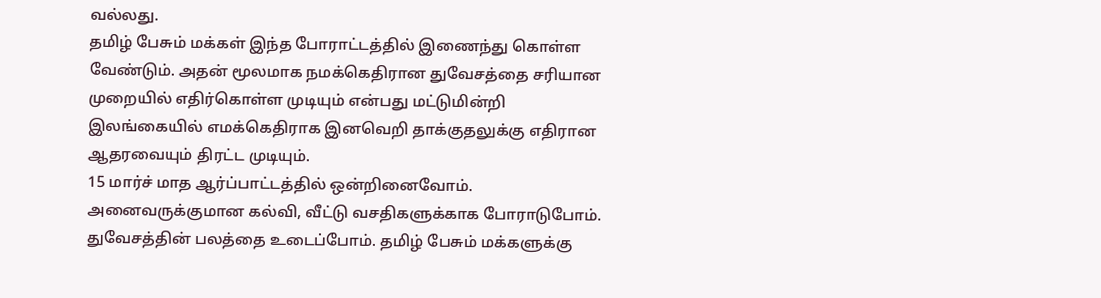வல்லது.
தமிழ் பேசும் மக்கள் இந்த போராட்டத்தில் இணைந்து கொள்ள வேண்டும். அதன் மூலமாக நமக்கெதிரான துவேசத்தை சரியான முறையில் எதிர்கொள்ள முடியும் என்பது மட்டுமின்றி இலங்கையில் எமக்கெதிராக இனவெறி தாக்குதலுக்கு எதிரான ஆதரவையும் திரட்ட முடியும்.
15 மார்ச் மாத ஆர்ப்பாட்டத்தில் ஒன்றினைவோம். அனைவருக்குமான கல்வி, வீட்டு வசதிகளுக்காக போராடுபோம். துவேசத்தின் பலத்தை உடைப்போம். தமிழ் பேசும் மக்களுக்கு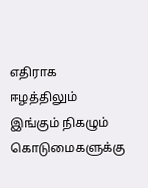எதிராக ஈழத்திலும் இங்கும் நிகழும் கொடுமைகளுக்கு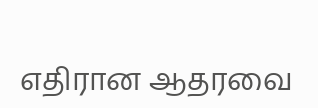எதிரான ஆதரவை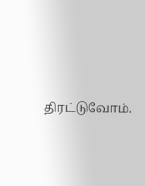திரட்டுவோம்.